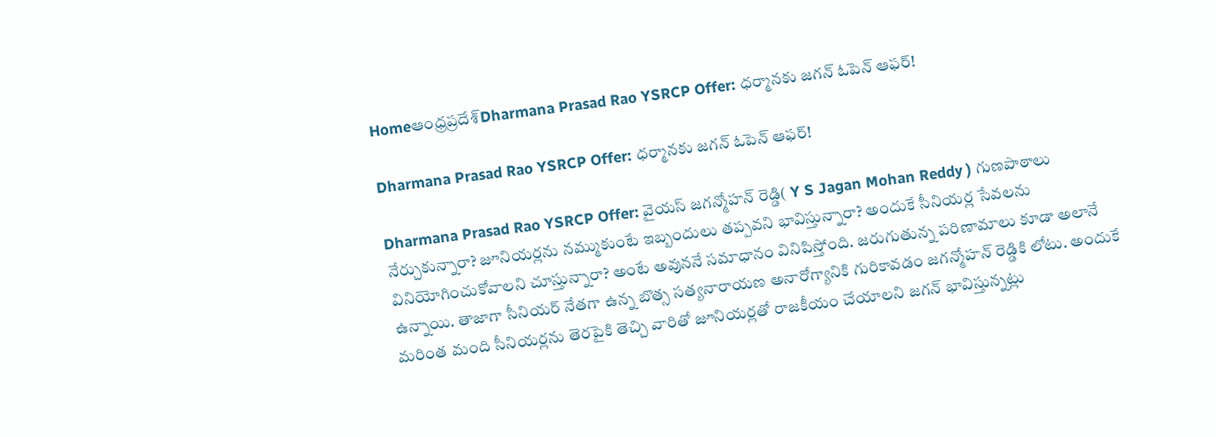Homeఆంధ్రప్రదేశ్‌Dharmana Prasad Rao YSRCP Offer: ధర్మానకు జగన్ ఓపెన్ ఆఫర్!

Dharmana Prasad Rao YSRCP Offer: ధర్మానకు జగన్ ఓపెన్ ఆఫర్!

Dharmana Prasad Rao YSRCP Offer: వైయస్ జగన్మోహన్ రెడ్డి( Y S Jagan Mohan Reddy ) గుణపాఠాలు నేర్చుకున్నారా? జూనియర్లను నమ్ముకుంటే ఇబ్బందులు తప్పవని భావిస్తున్నారా? అందుకే సీనియర్ల సేవలను వినియోగించుకోవాలని చూస్తున్నారా? అంటే అవుననే సమాధానం వినిపిస్తోంది. జరుగుతున్న పరిణామాలు కూడా అలానే ఉన్నాయి. తాజాగా సీనియర్ నేతగా ఉన్న బొత్స సత్యనారాయణ అనారోగ్యానికి గురికావడం జగన్మోహన్ రెడ్డికి లోటు. అందుకే మరింత మంది సీనియర్లను తెరపైకి తెచ్చి వారితో జూనియర్లతో రాజకీయం చేయాలని జగన్ భావిస్తున్నట్లు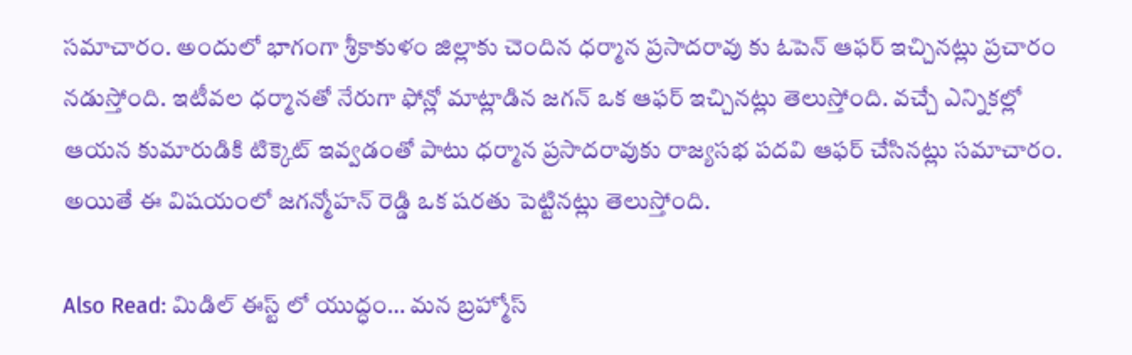సమాచారం. అందులో భాగంగా శ్రీకాకుళం జిల్లాకు చెందిన ధర్మాన ప్రసాదరావు కు ఓపెన్ ఆఫర్ ఇచ్చినట్లు ప్రచారం నడుస్తోంది. ఇటీవల ధర్మానతో నేరుగా ఫోన్లో మాట్లాడిన జగన్ ఒక ఆఫర్ ఇచ్చినట్లు తెలుస్తోంది. వచ్చే ఎన్నికల్లో ఆయన కుమారుడికి టిక్కెట్ ఇవ్వడంతో పాటు ధర్మాన ప్రసాదరావుకు రాజ్యసభ పదవి ఆఫర్ చేసినట్లు సమాచారం. అయితే ఈ విషయంలో జగన్మోహన్ రెడ్డి ఒక షరతు పెట్టినట్లు తెలుస్తోంది.

Also Read: మిడిల్ ఈస్ట్ లో యుద్ధం… మన బ్రహ్మోస్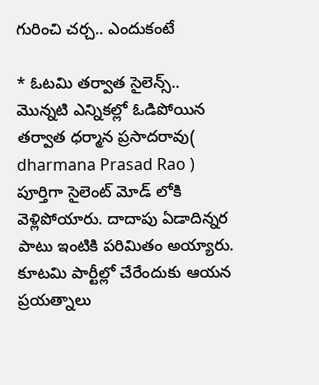గురించి చర్చ.. ఎందుకంటే

* ఓటమి తర్వాత సైలెన్స్..
మొన్నటి ఎన్నికల్లో ఓడిపోయిన తర్వాత ధర్మాన ప్రసాదరావు( dharmana Prasad Rao ) పూర్తిగా సైలెంట్ మోడ్ లోకి వెళ్లిపోయారు. దాదాపు ఏడాదిన్నర పాటు ఇంటికి పరిమితం అయ్యారు. కూటమి పార్టీల్లో చేరేందుకు ఆయన ప్రయత్నాలు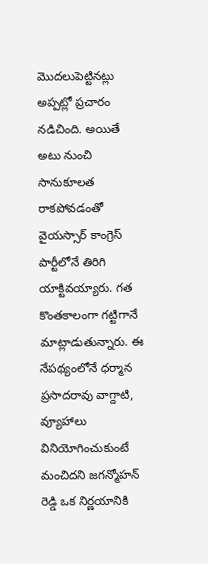మొదలుపెట్టినట్లు అప్పట్లో ప్రచారం నడిచింది. అయితే అటు నుంచి సానుకూలత రాకపోవడంతో వైయస్సార్ కాంగ్రెస్ పార్టీలోనే తిరిగి యాక్టివయ్యారు. గత కొంతకాలంగా గట్టిగానే మాట్లాడుతున్నారు. ఈ నేపథ్యంలోనే ధర్మాన ప్రసాదరావు వాగ్దాటి, వ్యూహాలు వినియోగించుకుంటే మంచిదని జగన్మోహన్ రెడ్డి ఒక నిర్ణయానికి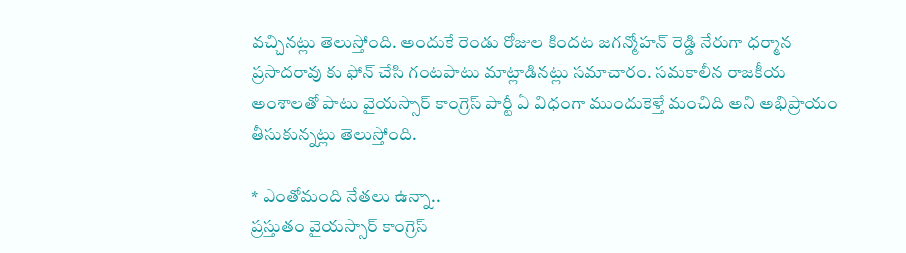వచ్చినట్లు తెలుస్తోంది. అందుకే రెండు రోజుల కిందట జగన్మోహన్ రెడ్డి నేరుగా ధర్మాన ప్రసాదరావు కు ఫోన్ చేసి గంటపాటు మాట్లాడినట్లు సమాచారం. సమకాలీన రాజకీయ అంశాలతో పాటు వైయస్సార్ కాంగ్రెస్ పార్టీ ఏ విధంగా ముందుకెళ్తే మంచిది అని అభిప్రాయం తీసుకున్నట్లు తెలుస్తోంది.

* ఎంతోమంది నేతలు ఉన్నా..
ప్రస్తుతం వైయస్సార్ కాంగ్రెస్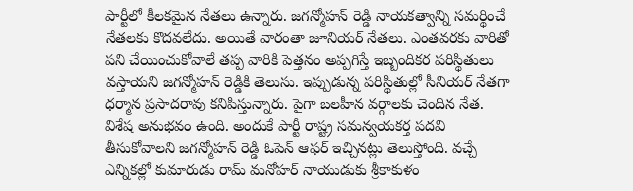పార్టీలో కీలకమైన నేతలు ఉన్నారు. జగన్మోహన్ రెడ్డి నాయకత్వాన్ని సమర్థించే నేతలకు కొదవలేదు. అయితే వారంతా జూనియర్ నేతలు. ఎంతవరకు వారితో పని చేయించుకోవాలే తప్ప వారికి పెత్తనం అప్పగిస్తే ఇబ్బందికర పరిస్థితులు వస్తాయని జగన్మోహన్ రెడ్డికి తెలుసు. ఇప్పుడున్న పరిస్థితుల్లో సీనియర్ నేతగా ధర్మాన ప్రసాదరావు కనిపిస్తున్నారు. పైగా బలహీన వర్గాలకు చెందిన నేత. విశేష అనుభవం ఉంది. అందుకే పార్టీ రాష్ట్ర సమన్వయకర్త పదవి తీసుకోవాలని జగన్మోహన్ రెడ్డి ఓపెన్ ఆఫర్ ఇచ్చినట్లు తెలుస్తోంది. వచ్చే ఎన్నికల్లో కుమారుడు రామ్ మనోహర్ నాయుడుకు శ్రీకాకుళం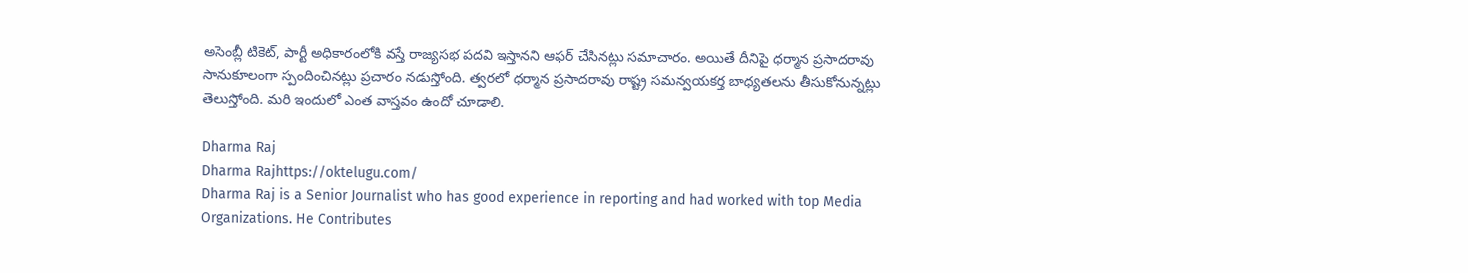అసెంబ్లీ టికెట్, పార్టీ అధికారంలోకి వస్తే రాజ్యసభ పదవి ఇస్తానని ఆఫర్ చేసినట్లు సమాచారం. అయితే దీనిపై ధర్మాన ప్రసాదరావు సానుకూలంగా స్పందించినట్లు ప్రచారం నడుస్తోంది. త్వరలో ధర్మాన ప్రసాదరావు రాష్ట్ర సమన్వయకర్త బాధ్యతలను తీసుకోనున్నట్లు తెలుస్తోంది. మరి ఇందులో ఎంత వాస్తవం ఉందో చూడాలి.

Dharma Raj
Dharma Rajhttps://oktelugu.com/
Dharma Raj is a Senior Journalist who has good experience in reporting and had worked with top Media Organizations. He Contributes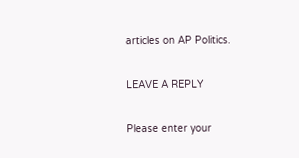articles on AP Politics.

LEAVE A REPLY

Please enter your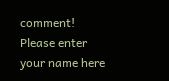comment!
Please enter your name here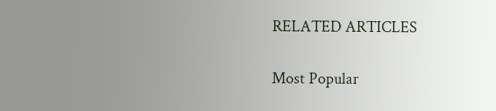RELATED ARTICLES

Most Popular